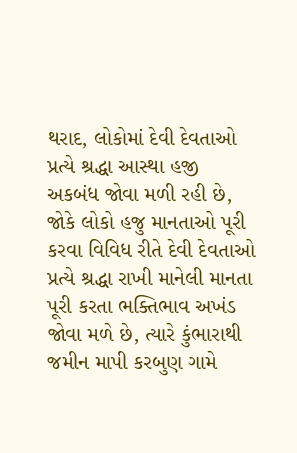થરાદ, લોકોમાં દેવી દેવતાઓ પ્રત્યે શ્રદ્ધા આસ્થા હજી અકબંધ જોવા મળી રહી છે, જોકે લોકો હજુ માનતાઓ પૂરી કરવા વિવિધ રીતે દેવી દેવતાઓ પ્રત્યે શ્રદ્ધા રાખી માનેલી માનતા પૂરી કરતા ભક્તિભાવ અખંડ જોવા મળે છે, ત્યારે કુંભારાથી જમીન માપી કરબુણ ગામે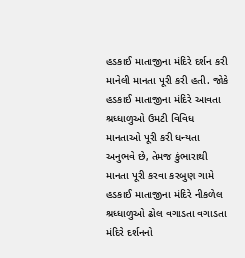હડકાઈ માતાજીના મંદિરે દર્શન કરી માનેલી માનતા પૂરી કરી હતી. જોકે હડકાઈ માતાજીના મંદિરે આવતા શ્રધ્ધાળુઓ ઉમટી વિવિધ માનતાઓ પૂરી કરી ધન્યતા અનુભવે છે, તેમજ કુંભારાથી માનતા પૂરી કરવા કરબુણ ગામે હડકાઈ માતાજીના મંદિરે નીકળેલ શ્રધ્ધાળુઓ ઢોલ વગાડતા વગાડતા મંદિરે દર્શનનો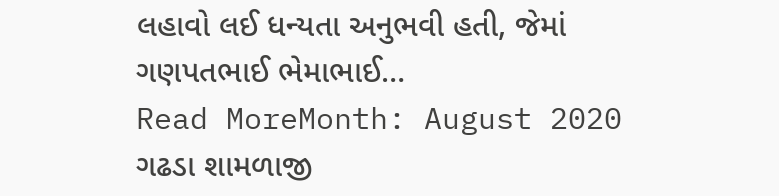લહાવો લઈ ધન્યતા અનુભવી હતી, જેમાં ગણપતભાઈ ભેમાભાઈ…
Read MoreMonth: August 2020
ગઢડા શામળાજી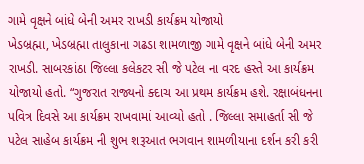ગામે વૃક્ષને બાંધે બેની અમર રાખડી કાર્યક્રમ યોજાયો
ખેડબ્રહ્મા, ખેડબ્રહ્મા તાલુકાના ગઢડા શામળાજી ગામે વૃક્ષને બાંધે બેની અમર રાખડી. સાબરકાંઠા જિલ્લા કલેકટર સી જે પટેલ ના વરદ હસ્તે આ કાર્યક્રમ યોજાયો હતો. “ગુજરાત રાજ્યનો ક્દાચ આ પ્રથમ કાર્યક્રમ હશે. રક્ષાબંધનના પવિત્ર દિવસે આ કાર્યક્રમ રાખવામાં આવ્યો હતો . જિલ્લા સમાહર્તા સી જે પટેલ સાહેબ કાર્યક્રમ ની શુભ શરૂઆત ભગવાન શામળીયાના દર્શન કરી કરી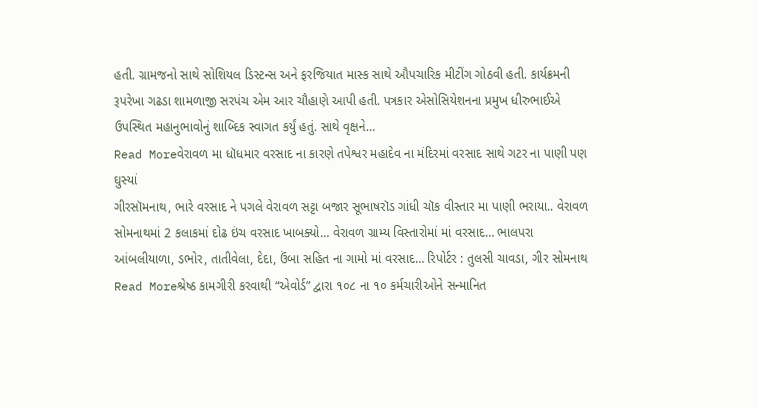હતી. ગ્રામજનો સાથે સોશિયલ ડિસ્ટન્સ અને ફરજિયાત માસ્ક સાથે ઔપચારિક મીટીંગ ગોઠવી હતી. કાર્યક્રમની રૂપરેખા ગઢડા શામળાજી સરપંચ એમ આર ચૌહાણે આપી હતી. પત્રકાર એસોસિયેશનના પ્રમુખ ધીરુભાઈએ ઉપસ્થિત મહાનુભાવોનું શાબ્દિક સ્વાગત કર્યું હતું. સાથે વૃક્ષને…
Read Moreવેરાવળ મા ધૉધમાર વરસાદ ના કારણે તપેશ્વર મહાદેવ ના મંદિરમાં વરસાદ સાથે ગટર ના પાણી પણ ઘુસ્યાં
ગીરસૉમનાથ, ભારે વરસાદ ને પગલે વેરાવળ સટ્ટા બજાર સૂભાષરૉડ ગાંધી ચૉક વીસ્તાર મા પાણી ભરાયા.. વેરાવળ સોમનાથમાં 2 કલાકમાં દોઢ ઇંચ વરસાદ ખાબક્યો… વેરાવળ ગ્રામ્ય વિસ્તારોમાં માં વરસાદ… ભાલપરા આંબલીયાળા, ડભોર, તાતીવેલા, દેદા, ઉંબા સહિત ના ગામો માં વરસાદ… રિપોર્ટર : તુલસી ચાવડા, ગીર સોમનાથ
Read Moreશ્રેષ્ઠ કામગીરી કરવાથી “એવોર્ડ” દ્વારા ૧૦૮ ના ૧૦ કર્મચારીઓને સન્માનિત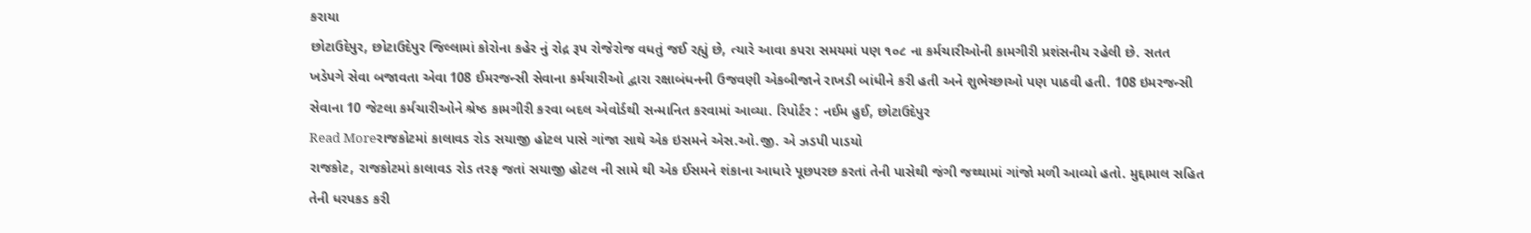કરાયા
છોટાઉદેપુર, છોટાઉદેપુર જિલ્લામાં કોરોના કહેર નું રોદ્ર રૂપ રોજેરોજ વધતું જઈ રહ્યું છે, ત્યારે આવા કપરા સમયમાં પણ ૧૦૮ ના કર્મચારીઓની કામગીરી પ્રશંસનીય રહેલી છે. સતત ખડેપગે સેવા બજાવતા એવા 108 ઈમરજન્સી સેવાના કર્મચારીઓ દ્વારા રક્ષાબંધનની ઉજવણી એકબીજાને રાખડી બાંધીને કરી હતી અને શુભેચ્છાઓ પણ પાઠવી હતી. 108 ઇમરજન્સી સેવાના 10 જેટલા કર્મચારીઓને શ્રેષ્ઠ કામગીરી કરવા બદલ એવોર્ડથી સન્માનિત કરવામાં આવ્યા. રિપોર્ટર : નઈમ હુઈ, છોટાઉદેપુર
Read Moreરાજકોટમાં કાલાવડ રોડ સયાજી હોટલ પાસે ગાંજા સાથે એક ઇસમને એસ.ઓ.જી. એ ઝડપી પાડયો
રાજકોટ, રાજકોટમાં કાલાવડ રોડ તરફ જતાં સયાજી હોટલ ની સામે થી એક ઈસમને શંકાના આધારે પૂછપરછ કરતાં તેની પાસેથી જંગી જથ્થામાં ગાંજો મળી આવ્યો હતો. મુદ્દામાલ સહિત તેની ધરપકડ કરી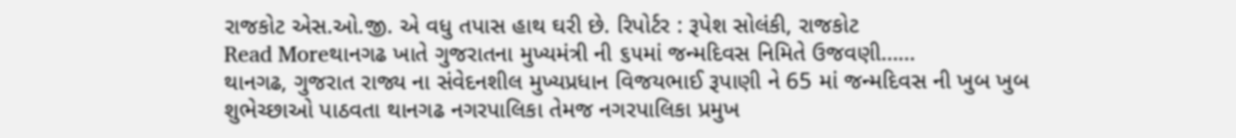રાજકોટ એસ.ઓ.જી. એ વધુ તપાસ હાથ ઘરી છે. રિપોર્ટર : રૂપેશ સોલંકી, રાજકોટ
Read Moreથાનગઢ ખાતે ગુજરાતના મુખ્યમંત્રી ની ૬૫માં જન્મદિવસ નિમિતે ઉજવણી……
થાનગઢ, ગુજરાત રાજ્ય ના સંવેદનશીલ મુખ્યપ્રધાન વિજયભાઈ રૂપાણી ને 65 માં જન્મદિવસ ની ખુબ ખુબ શુભેચ્છાઓ પાઠવતા થાનગઢ નગરપાલિકા તેમજ નગરપાલિકા પ્રમુખ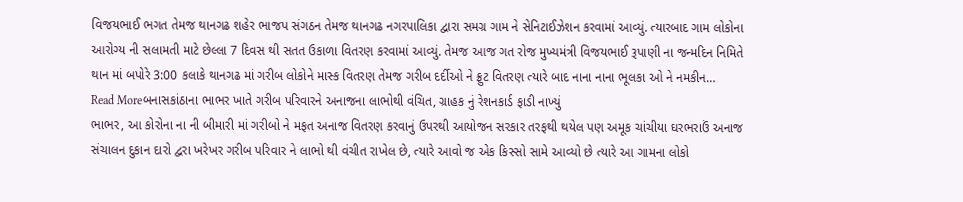વિજયભાઈ ભગત તેમજ થાનગઢ શહેર ભાજપ સંગઠન તેમજ થાનગઢ નગરપાલિકા દ્વારા સમગ્ર ગામ ને સેનિટાઈઝેશન કરવામાં આવ્યું. ત્યારબાદ ગામ લોકોના આરોગ્ય ની સલામતી માટે છેલ્લા 7 દિવસ થી સતત ઉકાળા વિતરણ કરવામાં આવ્યું. તેમજ આજ ગત રોજ મુખ્યમંત્રી વિજયભાઈ રૂપાણી ના જન્મદિન નિમિતે થાન માં બપોરે 3:00 કલાકે થાનગઢ માં ગરીબ લોકોને માસ્ક વિતરણ તેમજ ગરીબ દર્દીઓ ને ફ્રુટ વિતરણ ત્યારે બાદ નાના નાના ભૂલકા ઓ ને નમકીન…
Read Moreબનાસકાંઠાના ભાભર ખાતે ગરીબ પરિવારને અનાજના લાભોથી વંચિત, ગ્રાહક નું રેશનકાર્ડ ફાડી નાખ્યું
ભાભર, આ કોરોના ના ની બીમારી માં ગરીબો ને મફત અનાજ વિતરણ કરવાનું ઉપરથી આયોજન સરકાર તરફથી થયેલ પણ અમૂક ચાંચીયા ઘરભરાઉં અનાજ સંચાલન દુકાન દારો દ્વરા ખરેખર ગરીબ પરિવાર ને લાભો થી વંચીત રાખેલ છે, ત્યારે આવો જ એક કિસ્સો સામે આવ્યો છે ત્યારે આ ગામના લોકો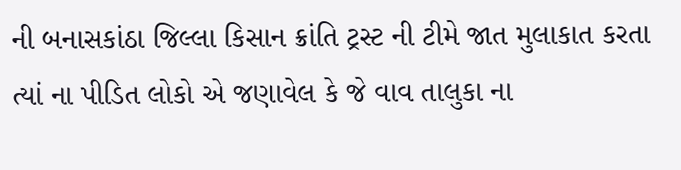ની બનાસકાંઠા જિલ્લા કિસાન ક્રાંતિ ટ્રસ્ટ ની ટીમે જાત મુલાકાત કરતા ત્યાં ના પીડિત લોકો એ જણાવેલ કે જે વાવ તાલુકા ના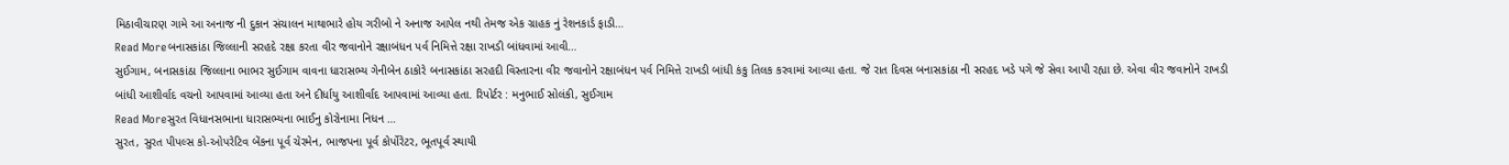મિઠાવીચારણ ગામે આ અનાજ ની દુકાન સંચાલન માથાભારે હોય ગરીબો ને અનાજ આપેલ નથી તેમજ એક ગ્રાહક નું રેશનકાર્ડ ફાડી…
Read Moreબનાસકાંઠા જિલ્લાની સરહદે રક્ષા કરતા વીર જવાનોને રક્ષાબંધન પર્વ નિમિત્તે રક્ષા રાખડી બાંધવામાં આવી…
સુઈગામ, બનાસકાંઠા જિલ્લાના ભાભર સુઈગામ વાવના ધારાસભ્ય ગેનીબેન ઠાકોરે બનાસકાંઠા સરહદી વિસ્તારના વીર જવાનોને રક્ષાબંધન પર્વ નિમિત્તે રાખડી બાંધી કંકુ તિલક કરવામાં આવ્યા હતા. જે રાત દિવસ બનાસકાંઠા ની સરહદ ખડે પગે જે સેવા આપી રહ્યા છે. એવા વીર જવાનોને રાખડી બાંધી આશીર્વાદ વચનો આપવામાં આવ્યા હતા અને દીર્ધાયુ આશીર્વાદ આપવામાં આવ્યા હતા. રિપોર્ટર : મનુભાઈ સોલંકી, સુઈગામ
Read Moreસુરત વિધાનસભાના ધારાસભ્યના ભાઈનુ કોરોનામા નિધન …
સુરત, સુરત પીપલ્સ કો-ઓપરેટિવ બેંકના પૂર્વ ચેરમેન, ભાજપના પૂર્વ કોર્પોરેટર, ભૂતપૂર્વ સ્થાયી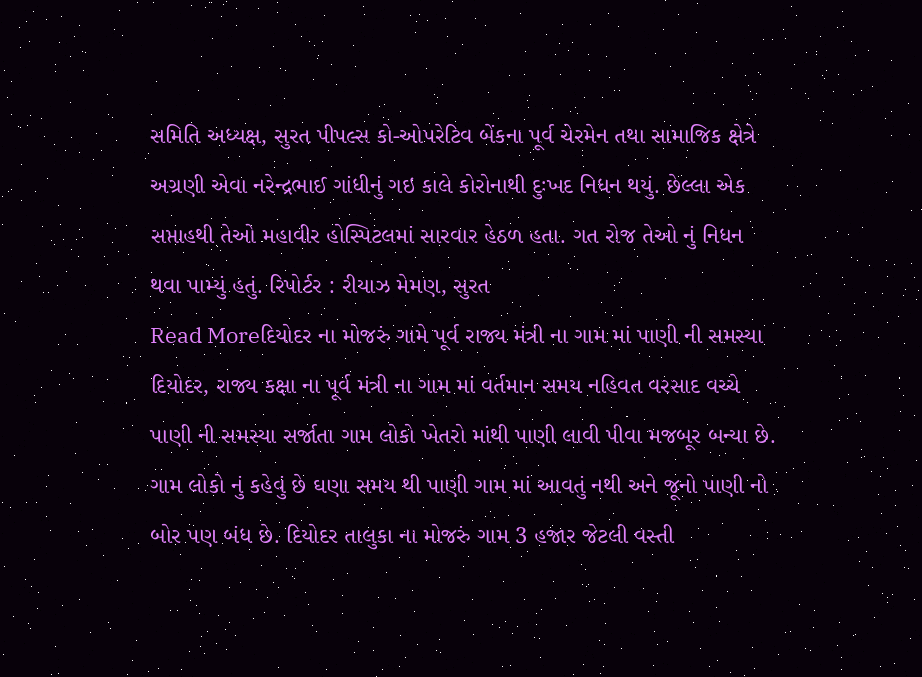સમિતિ અધ્યક્ષ, સુરત પીપલ્સ કો-ઓપરેટિવ બેંકના પૂર્વ ચેરમેન તથા સામાજિક ક્ષેત્રે અગ્રણી એવા નરેન્દ્રભાઈ ગાંધીનું ગઇ કાલે કોરોનાથી દુઃખદ નિધન થયું. છેલ્લા એક સપ્તાહથી તેઓ મહાવીર હોસ્પિટલમાં સારવાર હેઠળ હતા. ગત રોજ તેઓ નું નિધન થવા પામ્યું હતું. રિપોર્ટર : રીયાઝ મેમણ, સુરત
Read Moreદિયોદર ના મોજરું ગામે પૂર્વ રાજ્ય મંત્રી ના ગામ માં પાણી ની સમસ્યા
દિયોદર, રાજ્ય કક્ષા ના પૂર્વ મંત્રી ના ગામ માં વર્તમાન સમય નહિવત વરસાદ વચ્ચે પાણી ની સમસ્યા સર્જાતા ગામ લોકો ખેતરો માંથી પાણી લાવી પીવા મજબૂર બન્યા છે. ગામ લોકો નું કહેવું છે ઘણા સમય થી પાણી ગામ માં આવતું નથી અને જૂનો પાણી નો બોર પણ બંધ છે. દિયોદર તાલુકા ના મોજરું ગામ 3 હજાર જેટલી વસ્તી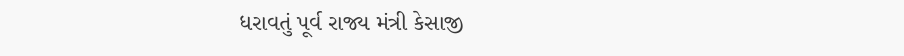ધરાવતું પૂર્વ રાજ્ય મંત્રી કેસાજી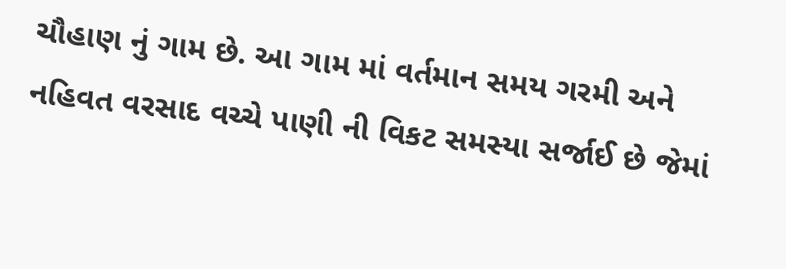ચૌહાણ નું ગામ છે. આ ગામ માં વર્તમાન સમય ગરમી અને નહિવત વરસાદ વચ્ચે પાણી ની વિકટ સમસ્યા સર્જાઈ છે જેમાં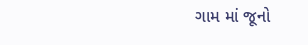ગામ માં જૂનો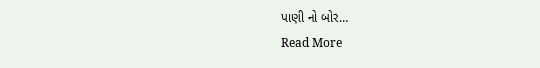પાણી નો બોર…
Read More